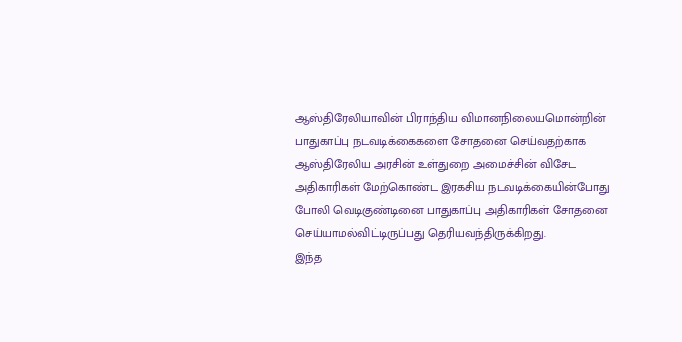ஆஸ்திரேலியாவின் பிராந்திய விமானநிலையமொன்றின் பாதுகாப்பு நடவடிக்கைகளை சோதனை செய்வதற்காக ஆஸ்திரேலிய அரசின் உள்துறை அமைச்சின் விசேட அதிகாரிகள் மேற்கொண்ட இரகசிய நடவடிக்கையின்போது போலி வெடிகுண்டினை பாதுகாப்பு அதிகாரிகள் சோதனை செய்யாமல்விட்டிருப்பது தெரியவந்திருக்கிறது.
இந்த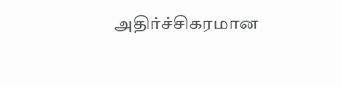அதிர்ச்சிகரமான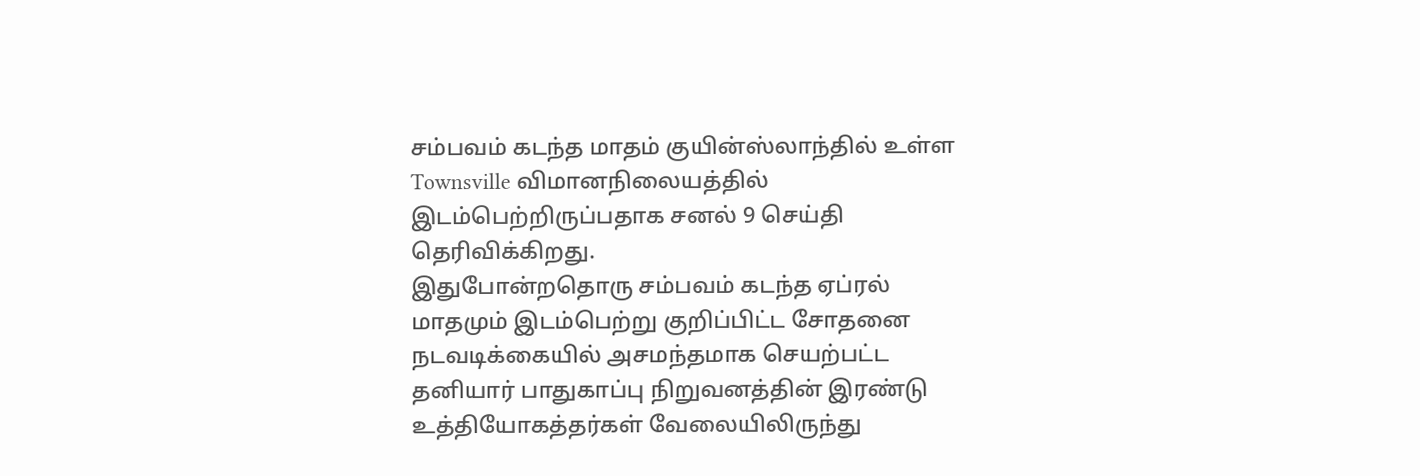சம்பவம் கடந்த மாதம் குயின்ஸ்லாந்தில் உள்ள Townsville விமானநிலையத்தில் இடம்பெற்றிருப்பதாக சனல் 9 செய்தி தெரிவிக்கிறது.
இதுபோன்றதொரு சம்பவம் கடந்த ஏப்ரல் மாதமும் இடம்பெற்று குறிப்பிட்ட சோதனை நடவடிக்கையில் அசமந்தமாக செயற்பட்ட தனியார் பாதுகாப்பு நிறுவனத்தின் இரண்டு உத்தியோகத்தர்கள் வேலையிலிருந்து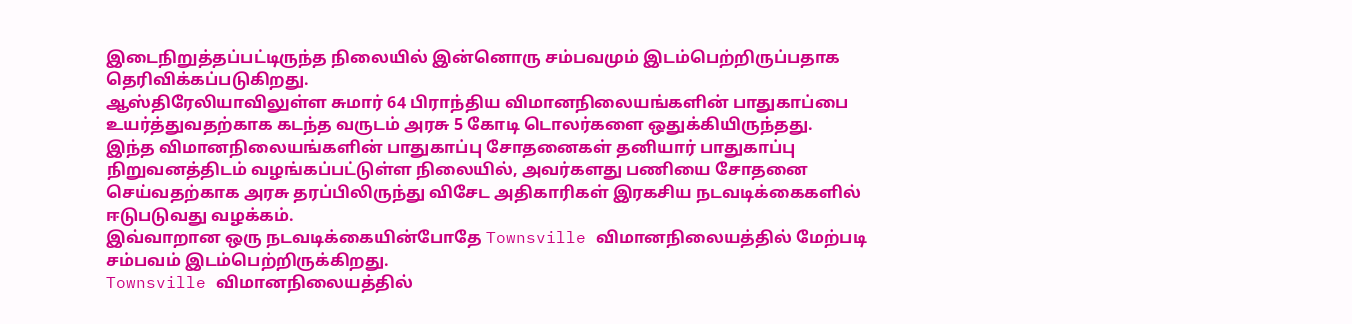இடைநிறுத்தப்பட்டிருந்த நிலையில் இன்னொரு சம்பவமும் இடம்பெற்றிருப்பதாக தெரிவிக்கப்படுகிறது.
ஆஸ்திரேலியாவிலுள்ள சுமார் 64 பிராந்திய விமானநிலையங்களின் பாதுகாப்பை உயர்த்துவதற்காக கடந்த வருடம் அரசு 5 கோடி டொலர்களை ஒதுக்கியிருந்தது.
இந்த விமானநிலையங்களின் பாதுகாப்பு சோதனைகள் தனியார் பாதுகாப்பு நிறுவனத்திடம் வழங்கப்பட்டுள்ள நிலையில், அவர்களது பணியை சோதனை செய்வதற்காக அரசு தரப்பிலிருந்து விசேட அதிகாரிகள் இரகசிய நடவடிக்கைகளில் ஈடுபடுவது வழக்கம்.
இவ்வாறான ஒரு நடவடிக்கையின்போதே Townsville விமானநிலையத்தில் மேற்படி சம்பவம் இடம்பெற்றிருக்கிறது.
Townsville விமானநிலையத்தில்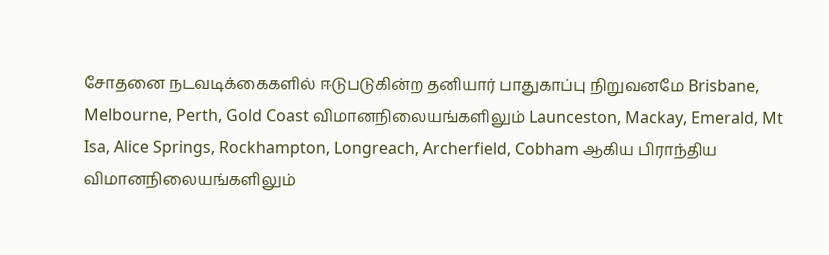சோதனை நடவடிக்கைகளில் ஈடுபடுகின்ற தனியார் பாதுகாப்பு நிறுவனமே Brisbane, Melbourne, Perth, Gold Coast விமானநிலையங்களிலும் Launceston, Mackay, Emerald, Mt Isa, Alice Springs, Rockhampton, Longreach, Archerfield, Cobham ஆகிய பிராந்திய விமானநிலையங்களிலும்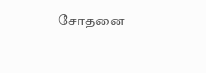சோதனை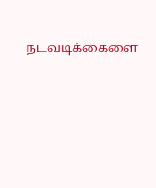நடவடிக்கைளை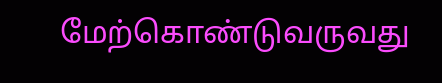மேற்கொண்டுவருவது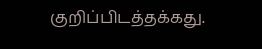குறிப்பிடத்தக்கது.